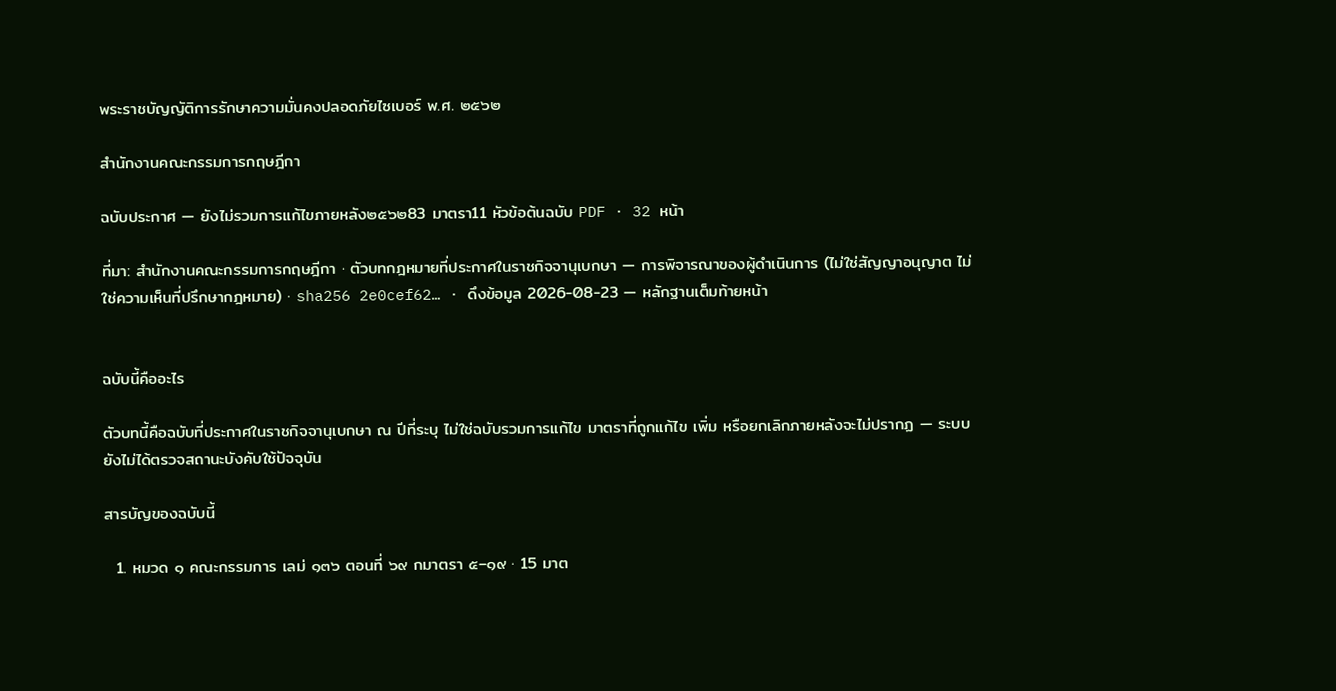พระราชบัญญัติการรักษาความมั่นคงปลอดภัยไซเบอร์ พ.ศ. ๒๕๖๒

สำนักงานคณะกรรมการกฤษฎีกา

ฉบับประกาศ — ยังไม่รวมการแก้ไขภายหลัง๒๕๖๒83 มาตรา11 หัวข้อต้นฉบับ PDF · 32 หน้า

ที่มา: สำนักงานคณะกรรมการกฤษฎีกา · ตัวบทกฎหมายที่ประกาศในราชกิจจานุเบกษา — การพิจารณาของผู้ดำเนินการ (ไม่ใช่สัญญาอนุญาต ไม่ใช่ความเห็นที่ปรึกษากฎหมาย) · sha256 2e0cef62… · ดึงข้อมูล 2026-08-23 — หลักฐานเต็มท้ายหน้า


ฉบับนี้คืออะไร

ตัวบทนี้คือฉบับที่ประกาศในราชกิจจานุเบกษา ณ ปีที่ระบุ ไม่ใช่ฉบับรวมการแก้ไข มาตราที่ถูกแก้ไข เพิ่ม หรือยกเลิกภายหลังจะไม่ปรากฏ — ระบบยังไม่ได้ตรวจสถานะบังคับใช้ปัจจุบัน

สารบัญของฉบับนี้

  1. หมวด ๑ คณะกรรมการ เลม่ ๑๓๖ ตอนที่ ๖๙ กมาตรา ๕–๑๙ · 15 มาต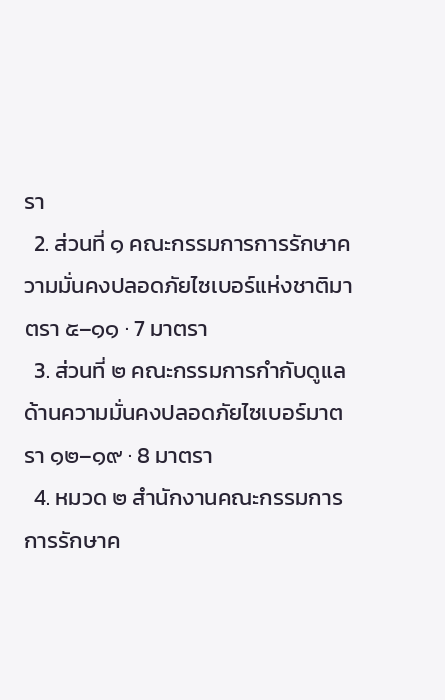รา
  2. ส่วนที่ ๑ คณะกรรมการการรักษาความมั่นคงปลอดภัยไซเบอร์แห่งชาติมาตรา ๕–๑๑ · 7 มาตรา
  3. ส่วนที่ ๒ คณะกรรมการกำกับดูแลด้านความมั่นคงปลอดภัยไซเบอร์มาตรา ๑๒–๑๙ · 8 มาตรา
  4. หมวด ๒ สำนักงานคณะกรรมการการรักษาค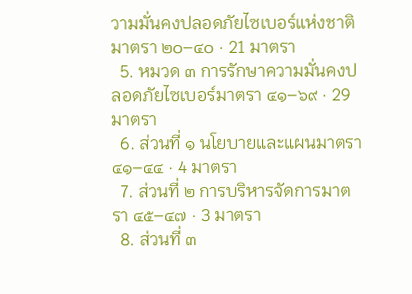วามมั่นคงปลอดภัยไซเบอร์แห่งชาติมาตรา ๒๐–๔๐ · 21 มาตรา
  5. หมวด ๓ การรักษาความมั่นคงปลอดภัยไซเบอร์มาตรา ๔๑–๖๙ · 29 มาตรา
  6. ส่วนที่ ๑ นโยบายและแผนมาตรา ๔๑–๔๔ · 4 มาตรา
  7. ส่วนที่ ๒ การบริหารจัดการมาตรา ๔๕–๔๗ · 3 มาตรา
  8. ส่วนที่ ๓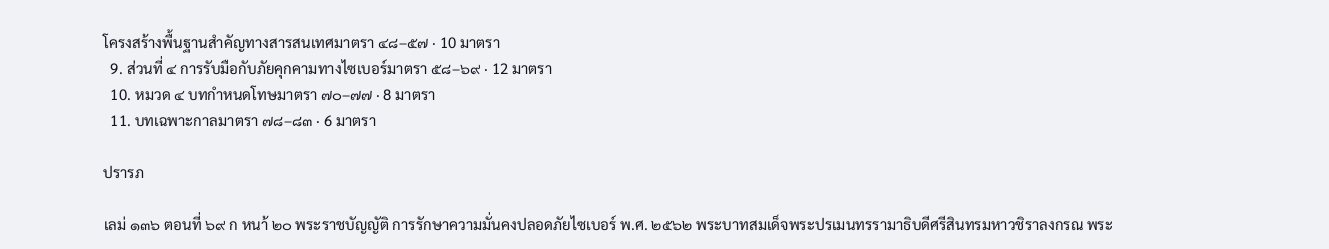โครงสร้างพื้นฐานสำคัญทางสารสนเทศมาตรา ๔๘–๕๗ · 10 มาตรา
  9. ส่วนที่ ๔ การรับมือกับภัยคุกคามทางไซเบอร์มาตรา ๕๘–๖๙ · 12 มาตรา
  10. หมวด ๔ บทกำหนดโทษมาตรา ๗๐–๗๗ · 8 มาตรา
  11. บทเฉพาะกาลมาตรา ๗๘–๘๓ · 6 มาตรา

ปรารภ

เลม่ ๑๓๖ ตอนที่ ๖๙ ก หนา้ ๒๐ พระราชบัญญัติ การรักษาความมั่นคงปลอดภัยไซเบอร์ พ.ศ. ๒๕๖๒ พระบาทสมเด็จพระปรเมนทรรามาธิบดีศรีสินทรมหาวชิราลงกรณ พระ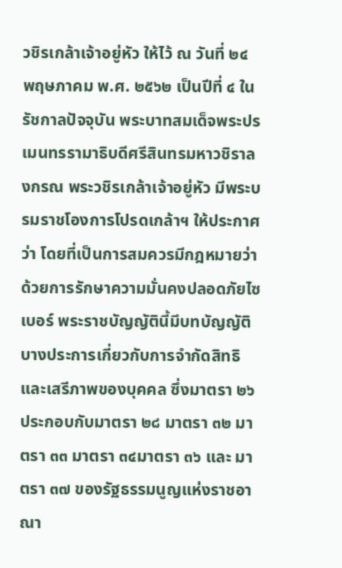วชิรเกล้าเจ้าอยู่หัว ให้ไว้ ณ วันที่ ๒๔ พฤษภาคม พ.ศ. ๒๕๖๒ เป็นปีที่ ๔ ในรัชกาลปัจจุบัน พระบาทสมเด็จพระปรเมนทรรามาธิบดีศรีสินทรมหาวชิราลงกรณ พระวชิรเกล้าเจ้าอยู่หัว มีพระบรมราชโองการโปรดเกล้าฯ ให้ประกาศว่า โดยที่เป็นการสมควรมีกฎหมายว่าด้วยการรักษาความมั่นคงปลอดภัยไซเบอร์ พระราชบัญญัตินี้มีบทบัญญัติบางประการเกี่ยวกับการจำกัดสิทธิและเสรีภาพของบุคคล ซึ่งมาตรา ๒๖ ประกอบกับมาตรา ๒๘ มาตรา ๓๒ มาตรา ๓๓ มาตรา ๓๔มาตรา ๓๖ และ มาตรา ๓๗ ของรัฐธรรมนูญแห่งราชอาณา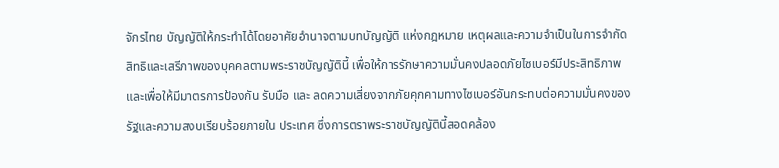จักรไทย บัญญัติให้กระทำได้โดยอาศัยอำนาจตามบทบัญญัติ แห่งกฎหมาย เหตุผลและความจำเป็นในการจำกัดสิทธิและเสรีภาพของบุคคลตามพระราชบัญญัตินี้ เพื่อให้การรักษาความมั่นคงปลอดภัยไซเบอร์มีประสิทธิภาพและเพื่อให้มีมาตรการป้องกัน รับมือ และ ลดความเสี่ยงจากภัยคุกคามทางไซเบอร์อันกระทบต่อความมั่นคงของรัฐและความสงบเรียบร้อยภายใน ประเทศ ซึ่งการตราพระราชบัญญัตินี้สอดคล้อง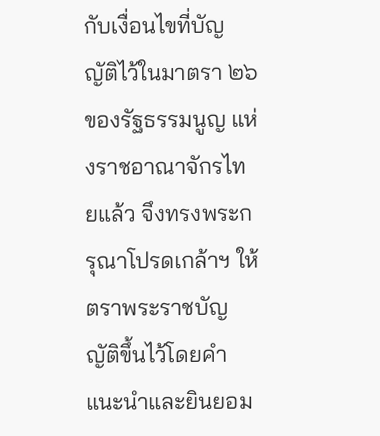กับเงื่อนไขที่บัญญัติไว้ในมาตรา ๒๖ ของรัฐธรรมนูญ แห่งราชอาณาจักรไทยแล้ว จึงทรงพระกรุณาโปรดเกล้าฯ ให้ตราพระราชบัญญัติขึ้นไว้โดยคำแนะนำและยินยอม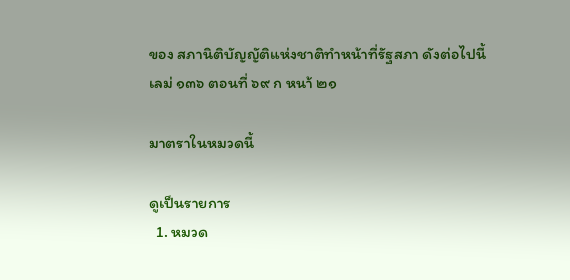ของ สภานิติบัญญัติแห่งชาติทำหน้าที่รัฐสภา ดังต่อไปนี้ เลม่ ๑๓๖ ตอนที่ ๖๙ ก หนา้ ๒๑

มาตราในหมวดนี้

ดูเป็นรายการ
  1. หมวด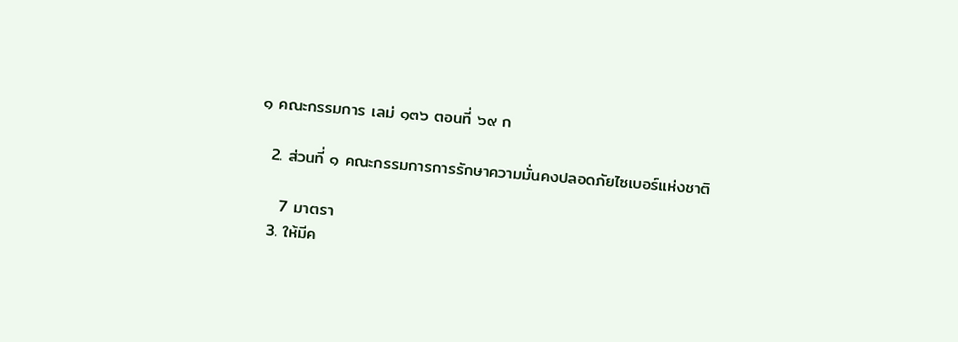๑ คณะกรรมการ เลม่ ๑๓๖ ตอนที่ ๖๙ ก

  2. ส่วนที่ ๑ คณะกรรมการการรักษาความมั่นคงปลอดภัยไซเบอร์แห่งชาติ

    7 มาตรา
  3. ให้มีค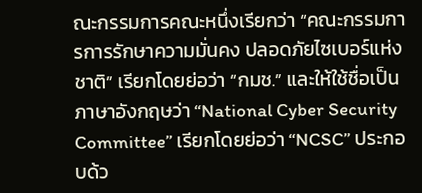ณะกรรมการคณะหนึ่งเรียกว่า “คณะกรรมการการรักษาความมั่นคง ปลอดภัยไซเบอร์แห่งชาติ” เรียกโดยย่อว่า “กมช.” และให้ใช้ชื่อเป็นภาษาอังกฤษว่า “National Cyber Security Committee” เรียกโดยย่อว่า “NCSC” ประกอบด้ว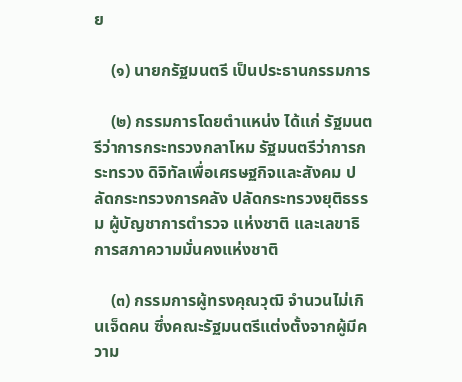ย

    (๑) นายกรัฐมนตรี เป็นประธานกรรมการ

    (๒) กรรมการโดยตำแหน่ง ได้แก่ รัฐมนตรีว่าการกระทรวงกลาโหม รัฐมนตรีว่าการกระทรวง ดิจิทัลเพื่อเศรษฐกิจและสังคม ปลัดกระทรวงการคลัง ปลัดกระทรวงยุติธรรม ผู้บัญชาการตำรวจ แห่งชาติ และเลขาธิการสภาความมั่นคงแห่งชาติ

    (๓) กรรมการผู้ทรงคุณวุฒิ จำนวนไม่เกินเจ็ดคน ซึ่งคณะรัฐมนตรีแต่งตั้งจากผู้มีความ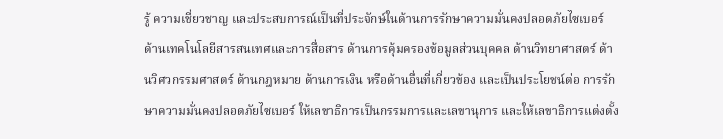รู้ ความเชี่ยวชาญ และประสบการณ์เป็นที่ประจักษ์ในด้านการรักษาความมั่นคงปลอดภัยไซเบอร์ ด้านเทคโนโลยีสารสนเทศและการสื่อสาร ด้านการคุ้มครองข้อมูลส่วนบุคคล ด้านวิทยาศาสตร์ ด้านวิศวกรรมศาสตร์ ด้านกฎหมาย ด้านการเงิน หรือด้านอื่นที่เกี่ยวข้อง และเป็นประโยชน์ต่อ การรักษาความมั่นคงปลอดภัยไซเบอร์ ให้เลขาธิการเป็นกรรมการและเลขานุการ และให้เลขาธิการแต่งตั้ง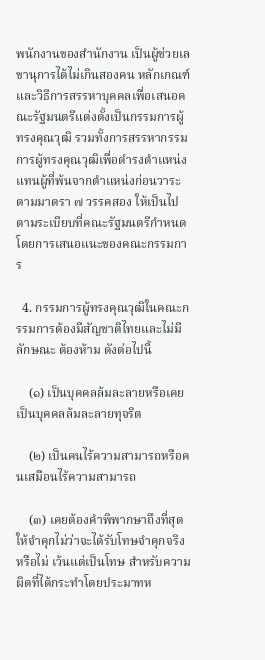พนักงานของสำนักงาน เป็นผู้ช่วยเลขานุการได้ไม่เกินสองคน หลักเกณฑ์และวิธีการสรรหาบุคคลเพื่อเสนอคณะรัฐมนตรีแต่งตั้งเป็นกรรมการผู้ทรงคุณวุฒิ รวมทั้งการสรรหากรรมการผู้ทรงคุณวุฒิเพื่อดำรงตำแหน่งแทนผู้ที่พ้นจากตำแหน่งก่อนวาระตามมาตรา ๗ วรรคสอง ให้เป็นไปตามระเบียบที่คณะรัฐมนตรีกำหนดโดยการเสนอแนะของคณะกรรมการ

  4. กรรมการผู้ทรงคุณวุฒิในคณะกรรมการต้องมีสัญชาติไทยและไม่มีลักษณะ ต้องห้าม ดังต่อไปนี้

    (๑) เป็นบุคคลล้มละลายหรือเคยเป็นบุคคลล้มละลายทุจริต

    (๒) เป็นคนไร้ความสามารถหรือคนเสมือนไร้ความสามารถ

    (๓) เคยต้องคำพิพากษาถึงที่สุดให้จำคุกไม่ว่าจะได้รับโทษจำคุกจริงหรือไม่ เว้นแต่เป็นโทษ สำหรับความผิดที่ได้กระทำโดยประมาทห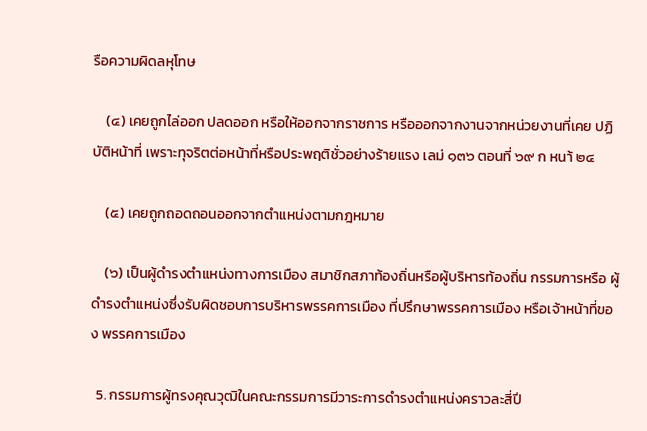รือความผิดลหุโทษ

    (๔) เคยถูกไล่ออก ปลดออก หรือให้ออกจากราชการ หรือออกจากงานจากหน่วยงานที่เคย ปฏิบัติหน้าที่ เพราะทุจริตต่อหน้าที่หรือประพฤติชั่วอย่างร้ายแรง เลม่ ๑๓๖ ตอนที่ ๖๙ ก หนา้ ๒๔

    (๕) เคยถูกถอดถอนออกจากตำแหน่งตามกฎหมาย

    (๖) เป็นผู้ดำรงตำแหน่งทางการเมือง สมาชิกสภาท้องถิ่นหรือผู้บริหารท้องถิ่น กรรมการหรือ ผู้ดำรงตำแหน่งซึ่งรับผิดชอบการบริหารพรรคการเมือง ที่ปรึกษาพรรคการเมือง หรือเจ้าหน้าที่ของ พรรคการเมือง

  5. กรรมการผู้ทรงคุณวุฒิในคณะกรรมการมีวาระการดำรงตำแหน่งคราวละสี่ปี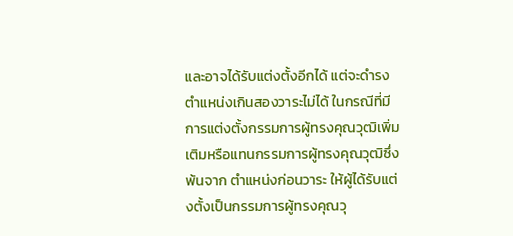และอาจได้รับแต่งตั้งอีกได้ แต่จะดำรงตำแหน่งเกินสองวาระไม่ได้ ในกรณีที่มีการแต่งตั้งกรรมการผู้ทรงคุณวุฒิเพิ่มเติมหรือแทนกรรมการผู้ทรงคุณวุฒิซึ่งพ้นจาก ตำแหน่งก่อนวาระ ให้ผู้ได้รับแต่งตั้งเป็นกรรมการผู้ทรงคุณวุ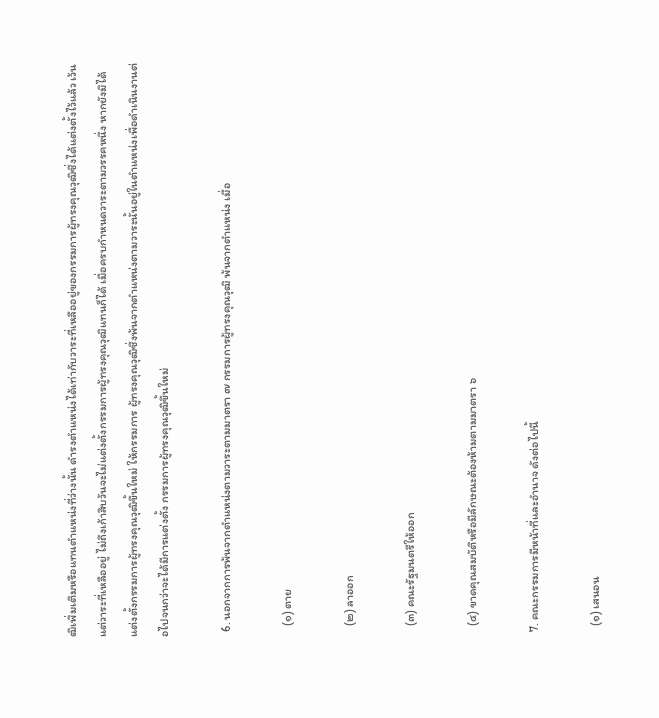ฒิเพิ่มเติมหรือแทนตำแหน่งที่ว่างนั้น ดำรงตำแหน่งได้เท่ากับวาระที่เหลืออยู่ของกรรมการผู้ทรงคุณวุฒิซึ่งได้แต่งตั้งไว้แล้ว เว้นแต่วาระที่เหลืออยู่ ไม่ถึงเก้าสิบวันจะไม่แต่งตั้งกรรมการผู้ทรงคุณวุฒิแทนก็ได้ เมื่อครบกำหนดวาระตามวรรคหนึ่ง หากยังมิได้แต่งตั้งกรรมการผู้ทรงคุณวุฒิขึ้นใหม่ ให้กรรมการ ผู้ทรงคุณวุฒิซึ่งพ้นจากตำแหน่งตามวาระนั้นอยู่ในตำแหน่งเพื่อดำเนินงานต่อไปจนกว่าจะได้มีการแต่งตั้ง กรรมการผู้ทรงคุณวุฒิขึ้นใหม่

  6. นอกจากการพ้นจากตำแหน่งตามวาระตามมาตรา ๗ กรรมการผู้ทรงคุณวุฒิ พ้นจากตำแหน่ง เมื่อ

    (๑) ตาย

    (๒) ลาออก

    (๓) คณะรัฐมนตรีให้ออก

    (๔) ขาดคุณสมบัติหรือมีลักษณะต้องห้ามตามมาตรา ๖

  7. คณะกรรมการมีหน้าที่และอำนาจ ดังต่อไปนี้

    (๑) เสนอน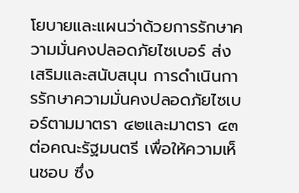โยบายและแผนว่าด้วยการรักษาความมั่นคงปลอดภัยไซเบอร์ ส่งเสริมและสนับสนุน การดำเนินการรักษาความมั่นคงปลอดภัยไซเบอร์ตามมาตรา ๔๒และมาตรา ๔๓ ต่อคณะรัฐมนตรี เพื่อให้ความเห็นชอบ ซึ่ง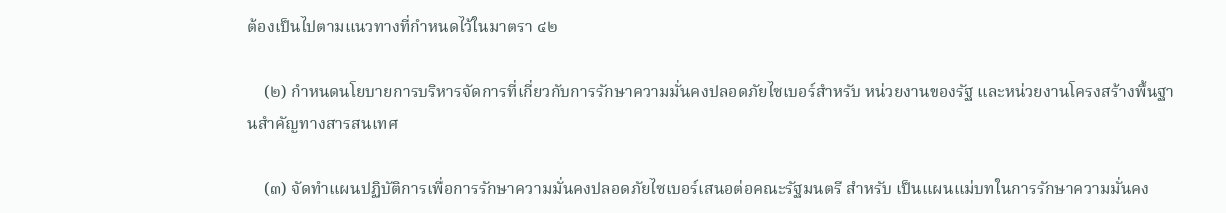ต้องเป็นไปตามแนวทางที่กำหนดไว้ในมาตรา ๔๒

    (๒) กำหนดนโยบายการบริหารจัดการที่เกี่ยวกับการรักษาความมั่นคงปลอดภัยไซเบอร์สำหรับ หน่วยงานของรัฐ และหน่วยงานโครงสร้างพื้นฐานสำคัญทางสารสนเทศ

    (๓) จัดทำแผนปฏิบัติการเพื่อการรักษาความมั่นคงปลอดภัยไซเบอร์เสนอต่อคณะรัฐมนตรี สำหรับ เป็นแผนแม่บทในการรักษาความมั่นคง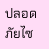ปลอดภัยไซ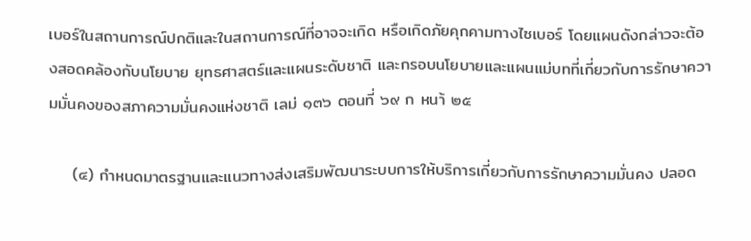เบอร์ในสถานการณ์ปกติและในสถานการณ์ที่อาจจะเกิด หรือเกิดภัยคุกคามทางไซเบอร์ โดยแผนดังกล่าวจะต้องสอดคล้องกับนโยบาย ยุทธศาสตร์และแผนระดับชาติ และกรอบนโยบายและแผนแม่บทที่เกี่ยวกับการรักษาความมั่นคงของสภาความมั่นคงแห่งชาติ เลม่ ๑๓๖ ตอนที่ ๖๙ ก หนา้ ๒๕

    (๔) กำหนดมาตรฐานและแนวทางส่งเสริมพัฒนาระบบการให้บริการเกี่ยวกับการรักษาความมั่นคง ปลอด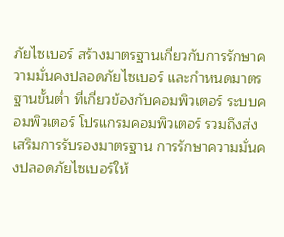ภัยไซเบอร์ สร้างมาตรฐานเกี่ยวกับการรักษาความมั่นคงปลอดภัยไซเบอร์ และกำหนดมาตรฐานขั้นต่ำ ที่เกี่ยวข้องกับคอมพิวเตอร์ ระบบคอมพิวเตอร์ โปรแกรมคอมพิวเตอร์ รวมถึงส่งเสริมการรับรองมาตรฐาน การรักษาความมั่นคงปลอดภัยไซเบอร์ให้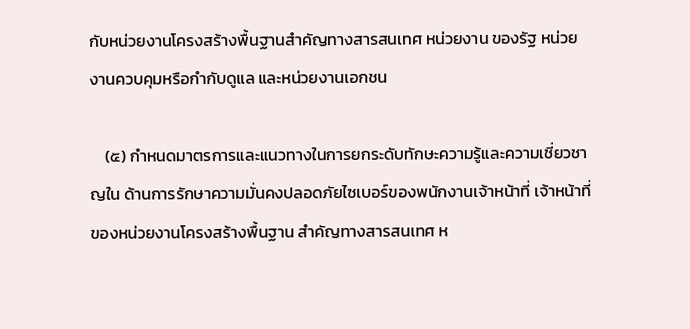กับหน่วยงานโครงสร้างพื้นฐานสำคัญทางสารสนเทศ หน่วยงาน ของรัฐ หน่วยงานควบคุมหรือกำกับดูแล และหน่วยงานเอกชน

    (๕) กำหนดมาตรการและแนวทางในการยกระดับทักษะความรู้และความเชี่ยวชาญใน ด้านการรักษาความมั่นคงปลอดภัยไซเบอร์ของพนักงานเจ้าหน้าที่ เจ้าหน้าที่ของหน่วยงานโครงสร้างพื้นฐาน สำคัญทางสารสนเทศ ห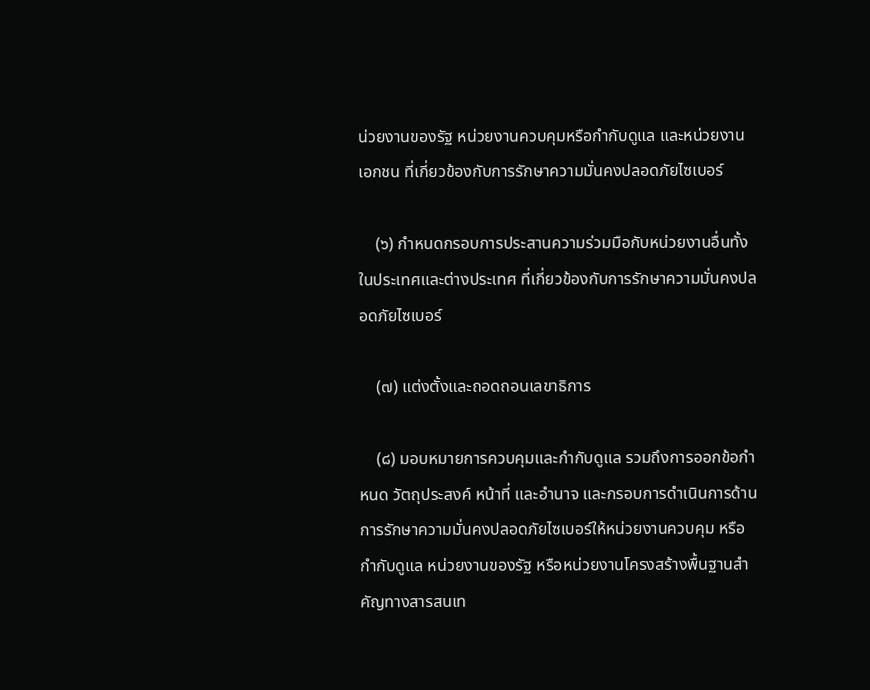น่วยงานของรัฐ หน่วยงานควบคุมหรือกำกับดูแล และหน่วยงานเอกชน ที่เกี่ยวข้องกับการรักษาความมั่นคงปลอดภัยไซเบอร์

    (๖) กำหนดกรอบการประสานความร่วมมือกับหน่วยงานอื่นทั้งในประเทศและต่างประเทศ ที่เกี่ยวข้องกับการรักษาความมั่นคงปลอดภัยไซเบอร์

    (๗) แต่งตั้งและถอดถอนเลขาธิการ

    (๘) มอบหมายการควบคุมและกำกับดูแล รวมถึงการออกข้อกำหนด วัตถุประสงค์ หน้าที่ และอำนาจ และกรอบการดำเนินการด้านการรักษาความมั่นคงปลอดภัยไซเบอร์ให้หน่วยงานควบคุม หรือกำกับดูแล หน่วยงานของรัฐ หรือหน่วยงานโครงสร้างพื้นฐานสำคัญทางสารสนเท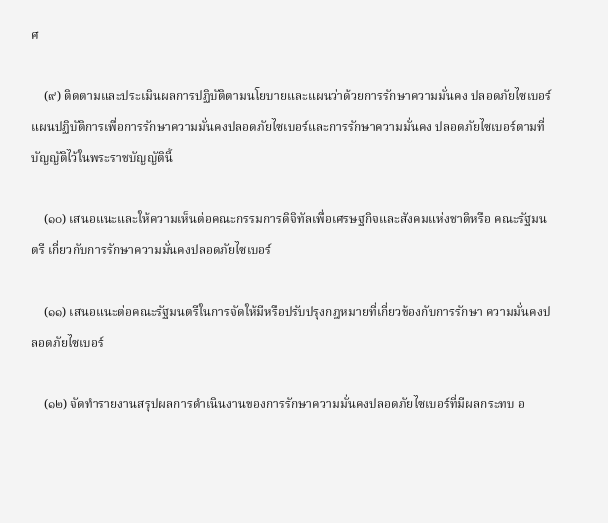ศ

    (๙) ติดตามและประเมินผลการปฏิบัติตามนโยบายและแผนว่าด้วยการรักษาความมั่นคง ปลอดภัยไซเบอร์ แผนปฏิบัติการเพื่อการรักษาความมั่นคงปลอดภัยไซเบอร์และการรักษาความมั่นคง ปลอดภัยไซเบอร์ตามที่บัญญัติไว้ในพระราชบัญญัตินี้

    (๑๐) เสนอแนะและให้ความเห็นต่อคณะกรรมการดิจิทัลเพื่อเศรษฐกิจและสังคมแห่งชาติหรือ คณะรัฐมนตรี เกี่ยวกับการรักษาความมั่นคงปลอดภัยไซเบอร์

    (๑๑) เสนอแนะต่อคณะรัฐมนตรีในการจัดให้มีหรือปรับปรุงกฎหมายที่เกี่ยวข้องกับการรักษา ความมั่นคงปลอดภัยไซเบอร์

    (๑๒) จัดทำรายงานสรุปผลการดำเนินงานของการรักษาความมั่นคงปลอดภัยไซเบอร์ที่มีผลกระทบ อ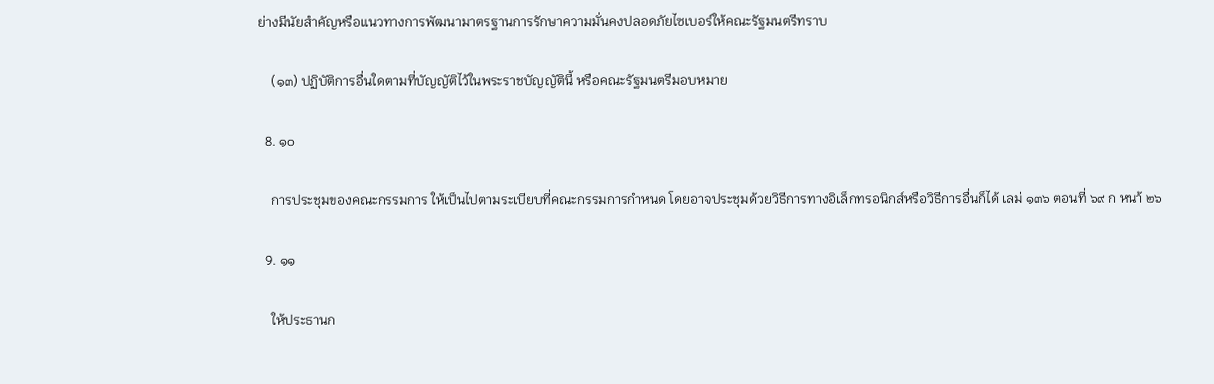ย่างมีนัยสำคัญหรือแนวทางการพัฒนามาตรฐานการรักษาความมั่นคงปลอดภัยไซเบอร์ให้คณะรัฐมนตรีทราบ

    (๑๓) ปฏิบัติการอื่นใดตามที่บัญญัติไว้ในพระราชบัญญัตินี้ หรือคณะรัฐมนตรีมอบหมาย

  8. ๑๐

    การประชุมของคณะกรรมการ ให้เป็นไปตามระเบียบที่คณะกรรมการกำหนด โดยอาจประชุมด้วยวิธีการทางอิเล็กทรอนิกส์หรือวิธีการอื่นก็ได้ เลม่ ๑๓๖ ตอนที่ ๖๙ ก หนา้ ๒๖

  9. ๑๑

    ให้ประธานก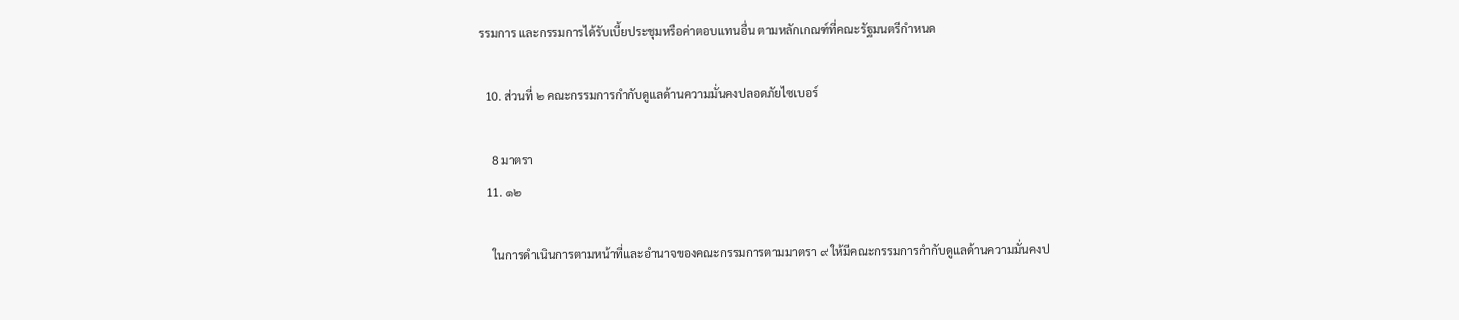รรมการ และกรรมการได้รับเบี้ยประชุมหรือค่าตอบแทนอื่น ตามหลักเกณฑ์ที่คณะรัฐมนตรีกำหนด

  10. ส่วนที่ ๒ คณะกรรมการกำกับดูแลด้านความมั่นคงปลอดภัยไซเบอร์

    8 มาตรา
  11. ๑๒

    ในการดำเนินการตามหน้าที่และอำนาจของคณะกรรมการตามมาตรา ๙ ให้มีคณะกรรมการกำกับดูแลด้านความมั่นคงป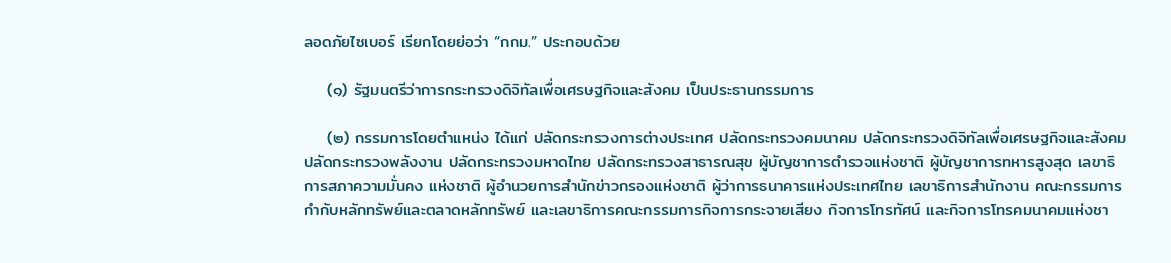ลอดภัยไซเบอร์ เรียกโดยย่อว่า “กกม.” ประกอบด้วย

    (๑) รัฐมนตรีว่าการกระทรวงดิจิทัลเพื่อเศรษฐกิจและสังคม เป็นประธานกรรมการ

    (๒) กรรมการโดยตำแหน่ง ได้แก่ ปลัดกระทรวงการต่างประเทศ ปลัดกระทรวงคมนาคม ปลัดกระทรวงดิจิทัลเพื่อเศรษฐกิจและสังคม ปลัดกระทรวงพลังงาน ปลัดกระทรวงมหาดไทย ปลัดกระทรวงสาธารณสุข ผู้บัญชาการตำรวจแห่งชาติ ผู้บัญชาการทหารสูงสุด เลขาธิการสภาความมั่นคง แห่งชาติ ผู้อำนวยการสำนักข่าวกรองแห่งชาติ ผู้ว่าการธนาคารแห่งประเทศไทย เลขาธิการสำนักงาน คณะกรรมการกำกับหลักทรัพย์และตลาดหลักทรัพย์ และเลขาธิการคณะกรรมการกิจการกระจายเสียง กิจการโทรทัศน์ และกิจการโทรคมนาคมแห่งชา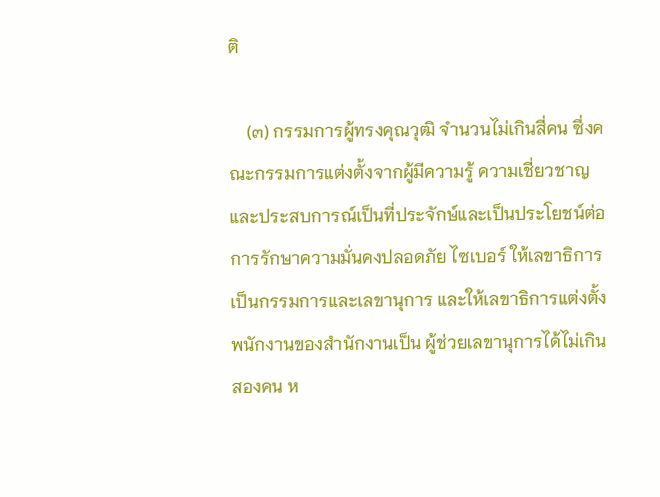ติ

    (๓) กรรมการผู้ทรงคุณวุฒิ จำนวนไม่เกินสี่คน ซึ่งคณะกรรมการแต่งตั้งจากผู้มีความรู้ ความเชี่ยวชาญ และประสบการณ์เป็นที่ประจักษ์และเป็นประโยชน์ต่อการรักษาความมั่นคงปลอดภัย ไซเบอร์ ให้เลขาธิการเป็นกรรมการและเลขานุการ และให้เลขาธิการแต่งตั้งพนักงานของสำนักงานเป็น ผู้ช่วยเลขานุการได้ไม่เกินสองคน ห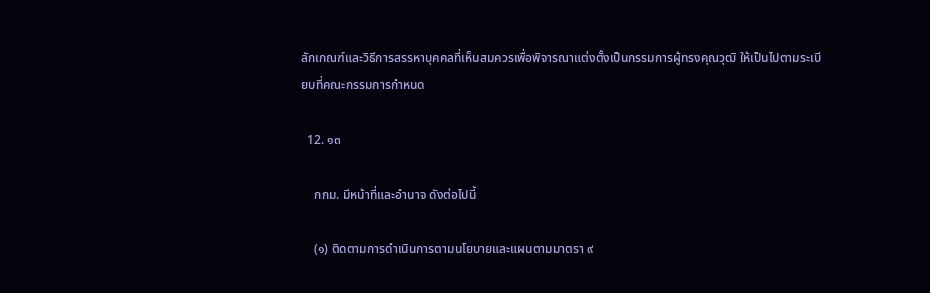ลักเกณฑ์และวิธีการสรรหาบุคคลที่เห็นสมควรเพื่อพิจารณาแต่งตั้งเป็นกรรมการผู้ทรงคุณวุฒิ ให้เป็นไปตามระเบียบที่คณะกรรมการกำหนด

  12. ๑๓

    กกม. มีหน้าที่และอำนาจ ดังต่อไปนี้

    (๑) ติดตามการดำเนินการตามนโยบายและแผนตามมาตรา ๙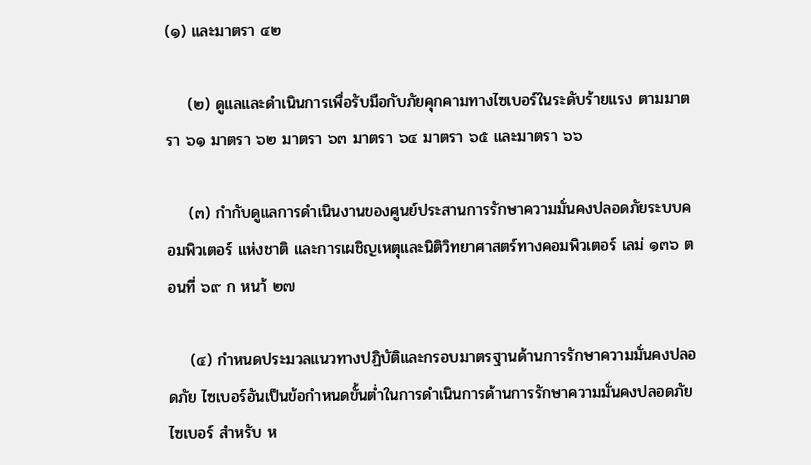(๑) และมาตรา ๔๒

    (๒) ดูแลและดำเนินการเพื่อรับมือกับภัยคุกคามทางไซเบอร์ในระดับร้ายแรง ตามมาตรา ๖๑ มาตรา ๖๒ มาตรา ๖๓ มาตรา ๖๔ มาตรา ๖๕ และมาตรา ๖๖

    (๓) กำกับดูแลการดำเนินงานของศูนย์ประสานการรักษาความมั่นคงปลอดภัยระบบคอมพิวเตอร์ แห่งชาติ และการเผชิญเหตุและนิติวิทยาศาสตร์ทางคอมพิวเตอร์ เลม่ ๑๓๖ ตอนที่ ๖๙ ก หนา้ ๒๗

    (๔) กำหนดประมวลแนวทางปฏิบัติและกรอบมาตรฐานด้านการรักษาความมั่นคงปลอดภัย ไซเบอร์อันเป็นข้อกำหนดขั้นต่ำในการดำเนินการด้านการรักษาความมั่นคงปลอดภัยไซเบอร์ สำหรับ ห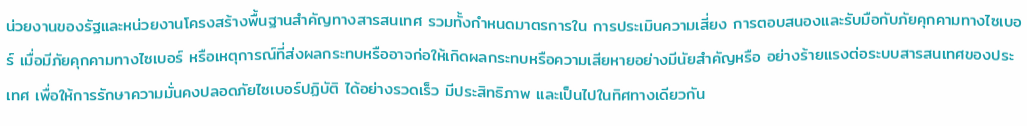น่วยงานของรัฐและหน่วยงานโครงสร้างพื้นฐานสำคัญทางสารสนเทศ รวมทั้งกำหนดมาตรการใน การประเมินความเสี่ยง การตอบสนองและรับมือกับภัยคุกคามทางไซเบอร์ เมื่อมีภัยคุกคามทางไซเบอร์ หรือเหตุการณ์ที่ส่งผลกระทบหรืออาจก่อให้เกิดผลกระทบหรือความเสียหายอย่างมีนัยสำคัญหรือ อย่างร้ายแรงต่อระบบสารสนเทศของประเทศ เพื่อให้การรักษาความมั่นคงปลอดภัยไซเบอร์ปฏิบัติ ได้อย่างรวดเร็ว มีประสิทธิภาพ และเป็นไปในทิศทางเดียวกัน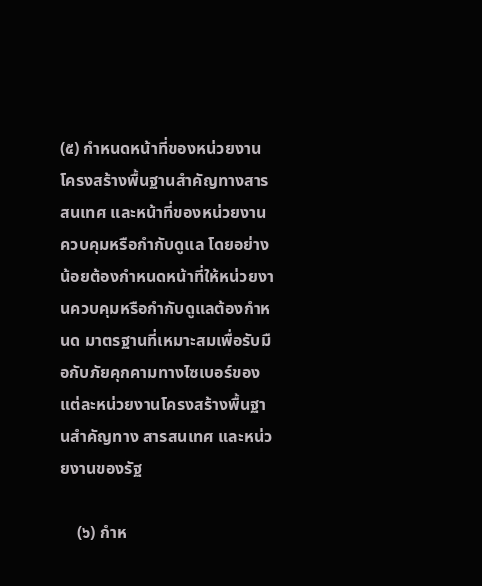(๕) กำหนดหน้าที่ของหน่วยงานโครงสร้างพื้นฐานสำคัญทางสารสนเทศ และหน้าที่ของหน่วยงาน ควบคุมหรือกำกับดูแล โดยอย่างน้อยต้องกำหนดหน้าที่ให้หน่วยงานควบคุมหรือกำกับดูแลต้องกำหนด มาตรฐานที่เหมาะสมเพื่อรับมือกับภัยคุกคามทางไซเบอร์ของแต่ละหน่วยงานโครงสร้างพื้นฐานสำคัญทาง สารสนเทศ และหน่วยงานของรัฐ

    (๖) กำห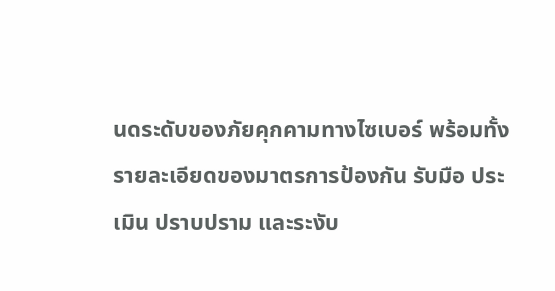นดระดับของภัยคุกคามทางไซเบอร์ พร้อมทั้งรายละเอียดของมาตรการป้องกัน รับมือ ประเมิน ปราบปราม และระงับ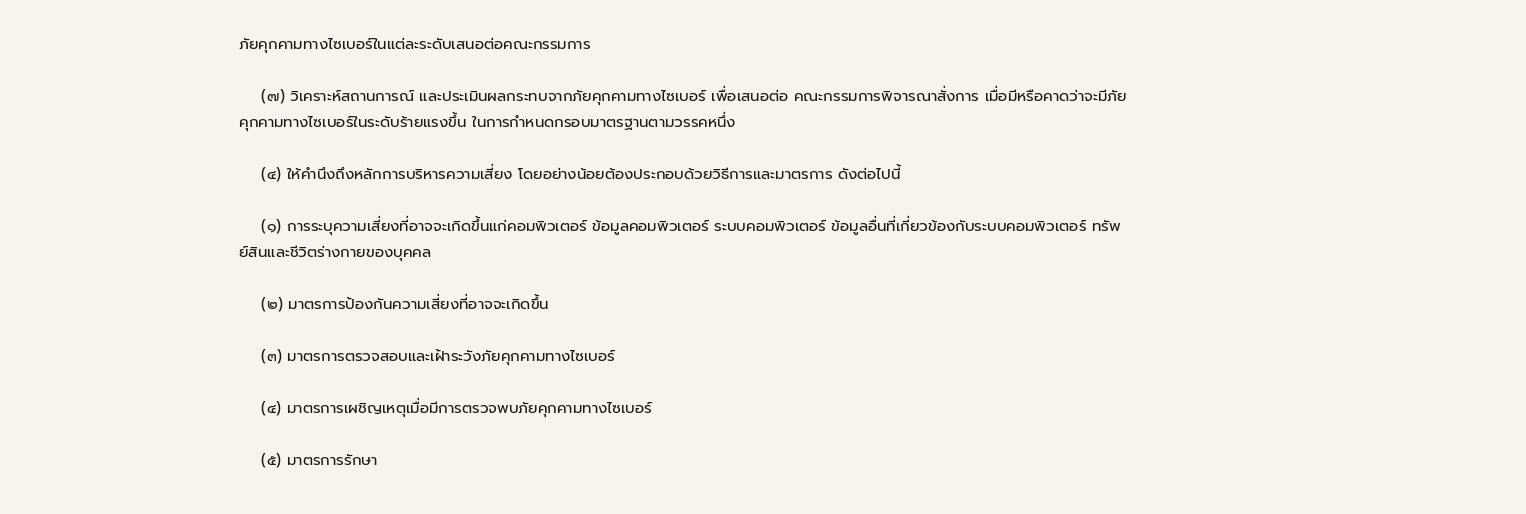ภัยคุกคามทางไซเบอร์ในแต่ละระดับเสนอต่อคณะกรรมการ

    (๗) วิเคราะห์สถานการณ์ และประเมินผลกระทบจากภัยคุกคามทางไซเบอร์ เพื่อเสนอต่อ คณะกรรมการพิจารณาสั่งการ เมื่อมีหรือคาดว่าจะมีภัยคุกคามทางไซเบอร์ในระดับร้ายแรงขึ้น ในการกำหนดกรอบมาตรฐานตามวรรคหนึ่ง

    (๔) ให้คำนึงถึงหลักการบริหารความเสี่ยง โดยอย่างน้อยต้องประกอบด้วยวิธีการและมาตรการ ดังต่อไปนี้

    (๑) การระบุความเสี่ยงที่อาจจะเกิดขึ้นแก่คอมพิวเตอร์ ข้อมูลคอมพิวเตอร์ ระบบคอมพิวเตอร์ ข้อมูลอื่นที่เกี่ยวข้องกับระบบคอมพิวเตอร์ ทรัพย์สินและชีวิตร่างกายของบุคคล

    (๒) มาตรการป้องกันความเสี่ยงที่อาจจะเกิดขึ้น

    (๓) มาตรการตรวจสอบและเฝ้าระวังภัยคุกคามทางไซเบอร์

    (๔) มาตรการเผชิญเหตุเมื่อมีการตรวจพบภัยคุกคามทางไซเบอร์

    (๕) มาตรการรักษา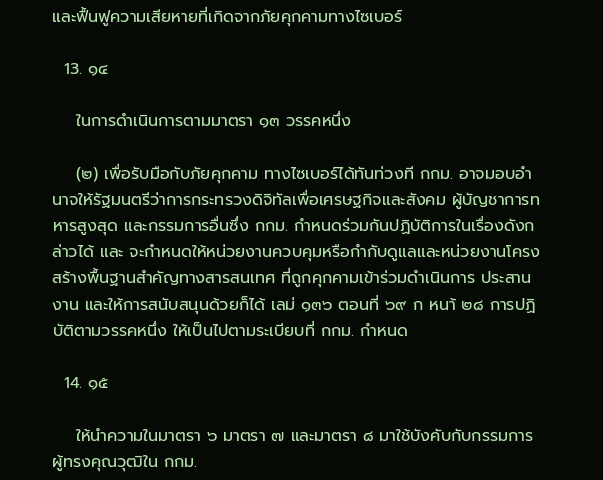และฟื้นฟูความเสียหายที่เกิดจากภัยคุกคามทางไซเบอร์

  13. ๑๔

    ในการดำเนินการตามมาตรา ๑๓ วรรคหนึ่ง

    (๒) เพื่อรับมือกับภัยคุกคาม ทางไซเบอร์ได้ทันท่วงที กกม. อาจมอบอำนาจให้รัฐมนตรีว่าการกระทรวงดิจิทัลเพื่อเศรษฐกิจและสังคม ผู้บัญชาการทหารสูงสุด และกรรมการอื่นซึ่ง กกม. กำหนดร่วมกันปฏิบัติการในเรื่องดังกล่าวได้ และ จะกำหนดให้หน่วยงานควบคุมหรือกำกับดูแลและหน่วยงานโครงสร้างพื้นฐานสำคัญทางสารสนเทศ ที่ถูกคุกคามเข้าร่วมดำเนินการ ประสานงาน และให้การสนับสนุนด้วยก็ได้ เลม่ ๑๓๖ ตอนที่ ๖๙ ก หนา้ ๒๘ การปฏิบัติตามวรรคหนึ่ง ให้เป็นไปตามระเบียบที่ กกม. กำหนด

  14. ๑๕

    ให้นำความในมาตรา ๖ มาตรา ๗ และมาตรา ๘ มาใช้บังคับกับกรรมการ ผู้ทรงคุณวุฒิใน กกม.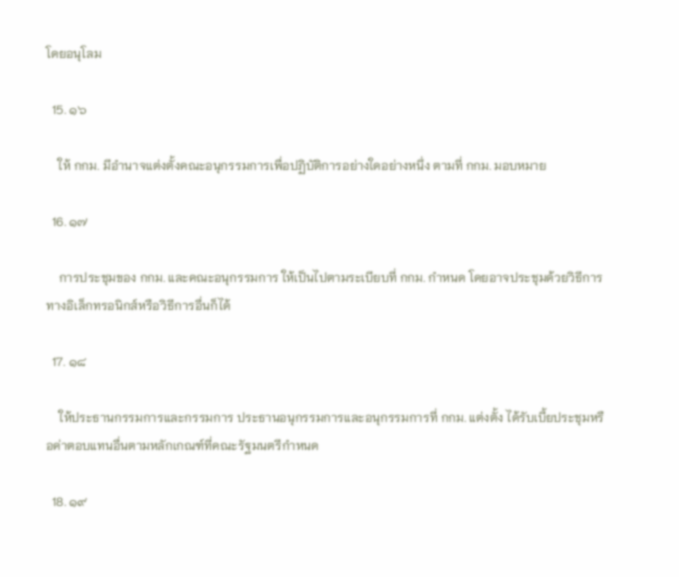โดยอนุโลม

  15. ๑๖

    ให้ กกม. มีอำนาจแต่งตั้งคณะอนุกรรมการเพื่อปฏิบัติการอย่างใดอย่างหนึ่ง ตามที่ กกม. มอบหมาย

  16. ๑๗

    การประชุมของ กกม. และคณะอนุกรรมการ ให้เป็นไปตามระเบียบที่ กกม. กำหนด โดยอาจประชุมด้วยวิธีการทางอิเล็กทรอนิกส์หรือวิธีการอื่นก็ได้

  17. ๑๘

    ให้ประธานกรรมการและกรรมการ ประธานอนุกรรมการและอนุกรรมการที่ กกม. แต่งตั้ง ได้รับเบี้ยประชุมหรือค่าตอบแทนอื่นตามหลักเกณฑ์ที่คณะรัฐมนตรีกำหนด

  18. ๑๙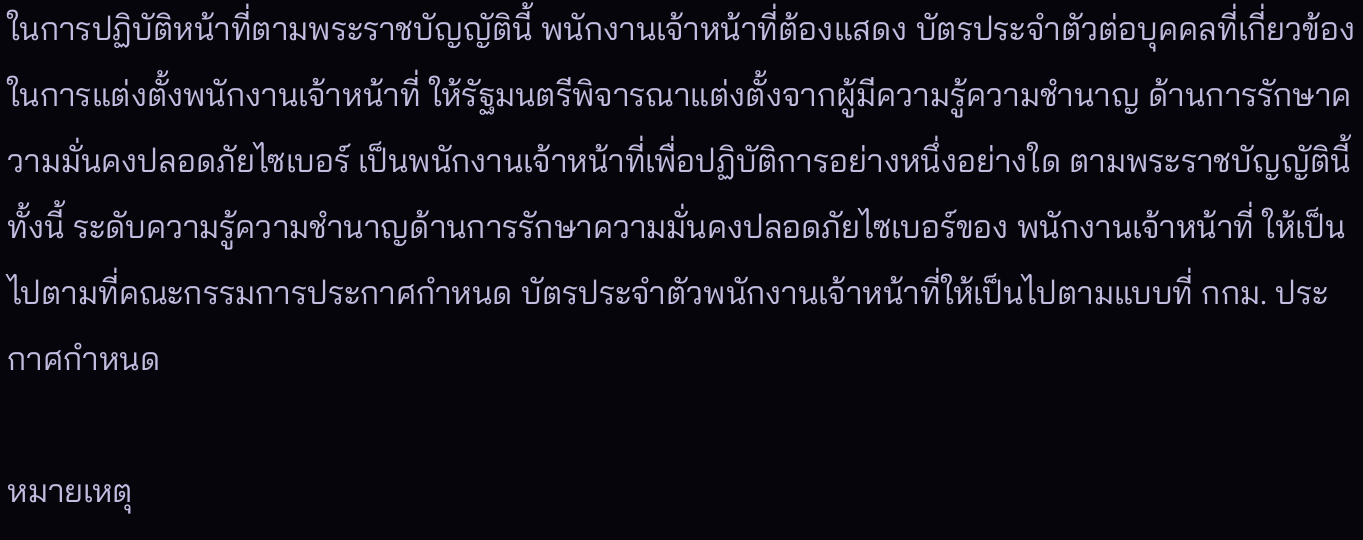ในการปฏิบัติหน้าที่ตามพระราชบัญญัตินี้ พนักงานเจ้าหน้าที่ต้องแสดง บัตรประจำตัวต่อบุคคลที่เกี่ยวข้อง ในการแต่งตั้งพนักงานเจ้าหน้าที่ ให้รัฐมนตรีพิจารณาแต่งตั้งจากผู้มีความรู้ความชำนาญ ด้านการรักษาความมั่นคงปลอดภัยไซเบอร์ เป็นพนักงานเจ้าหน้าที่เพื่อปฏิบัติการอย่างหนึ่งอย่างใด ตามพระราชบัญญัตินี้ ทั้งนี้ ระดับความรู้ความชำนาญด้านการรักษาความมั่นคงปลอดภัยไซเบอร์ของ พนักงานเจ้าหน้าที่ ให้เป็นไปตามที่คณะกรรมการประกาศกำหนด บัตรประจำตัวพนักงานเจ้าหน้าที่ให้เป็นไปตามแบบที่ กกม. ประกาศกำหนด

หมายเหตุ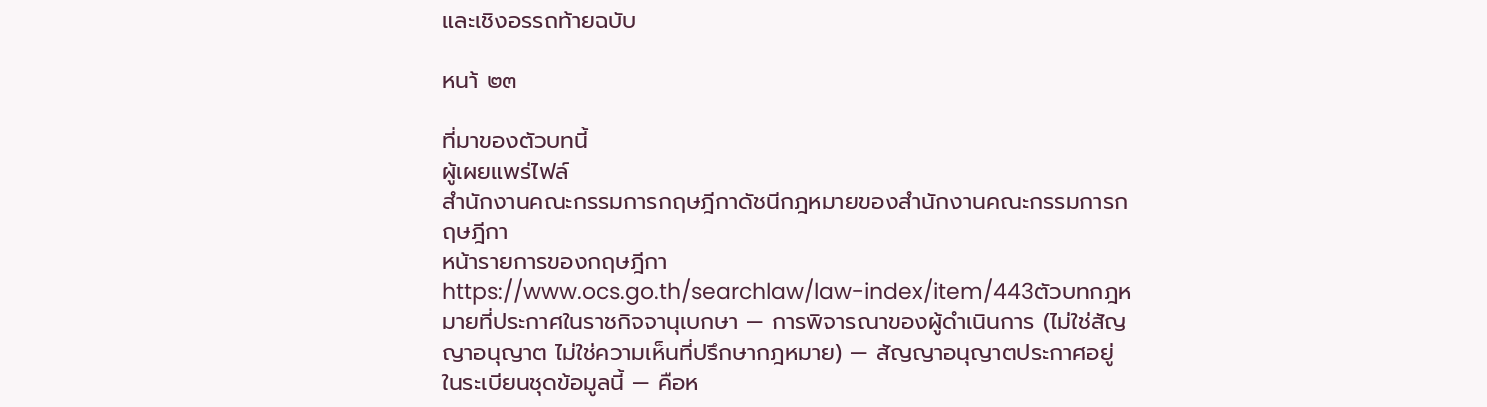และเชิงอรรถท้ายฉบับ

หนา้ ๒๓

ที่มาของตัวบทนี้
ผู้เผยแพร่ไฟล์
สำนักงานคณะกรรมการกฤษฎีกาดัชนีกฎหมายของสำนักงานคณะกรรมการกฤษฎีกา
หน้ารายการของกฤษฎีกา
https://www.ocs.go.th/searchlaw/law-index/item/443ตัวบทกฎหมายที่ประกาศในราชกิจจานุเบกษา — การพิจารณาของผู้ดำเนินการ (ไม่ใช่สัญญาอนุญาต ไม่ใช่ความเห็นที่ปรึกษากฎหมาย) — สัญญาอนุญาตประกาศอยู่ในระเบียนชุดข้อมูลนี้ — คือห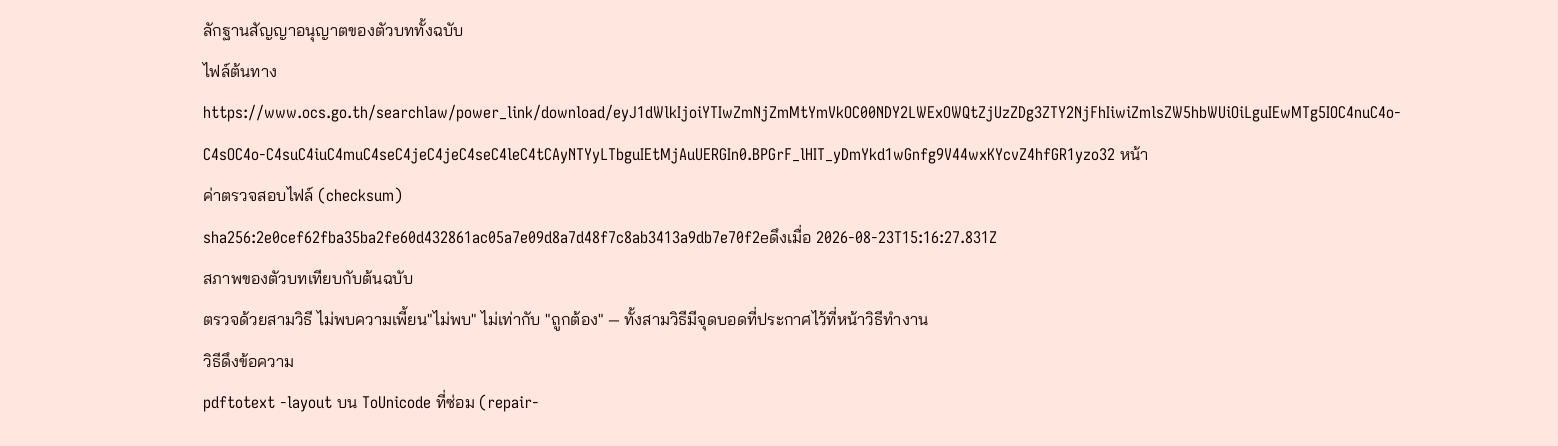ลักฐานสัญญาอนุญาตของตัวบททั้งฉบับ
ไฟล์ต้นทาง
https://www.ocs.go.th/searchlaw/power_link/download/eyJ1dWlkIjoiYTIwZmNjZmMtYmVkOC00NDY2LWExOWQtZjUzZDg3ZTY2NjFhIiwiZmlsZW5hbWUiOiLguIEwMTg5IOC4nuC4o-C4sOC4o-C4suC4iuC4muC4seC4jeC4jeC4seC4leC4tCAyNTYyLTbguIEtMjAuUERGIn0.BPGrF_lHIT_yDmYkd1wGnfg9V44wxKYcvZ4hfGR1yzo32 หน้า
ค่าตรวจสอบไฟล์ (checksum)
sha256:2e0cef62fba35ba2fe60d432861ac05a7e09d8a7d48f7c8ab3413a9db7e70f2eดึงเมื่อ 2026-08-23T15:16:27.831Z
สภาพของตัวบทเทียบกับต้นฉบับ
ตรวจด้วยสามวิธี ไม่พบความเพี้ยน"ไม่พบ" ไม่เท่ากับ "ถูกต้อง" — ทั้งสามวิธีมีจุดบอดที่ประกาศไว้ที่หน้าวิธีทำงาน
วิธีดึงข้อความ
pdftotext -layout บน ToUnicode ที่ซ่อม (repair-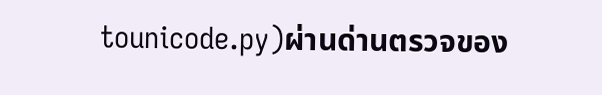tounicode.py)ผ่านด่านตรวจของ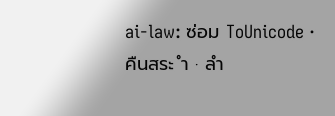ai-law: ซ่อม ToUnicode · คืนสระ ำ · ลำ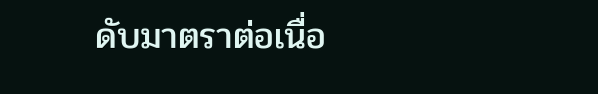ดับมาตราต่อเนื่อ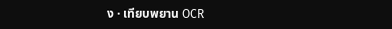ง · เทียบพยาน OCR